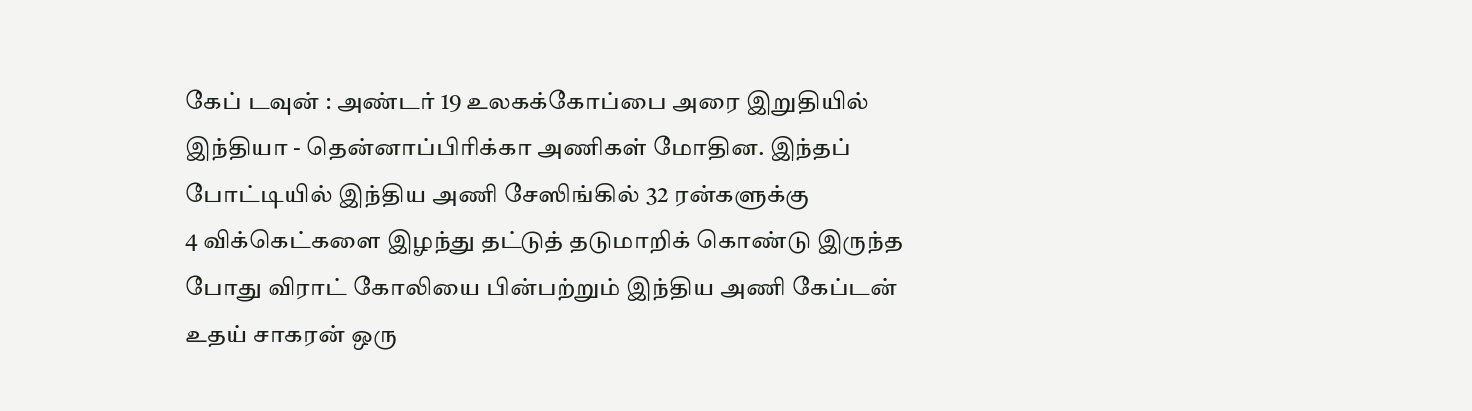கேப் டவுன் : அண்டர் 19 உலகக்கோப்பை அரை இறுதியில் இந்தியா - தென்னாப்பிரிக்கா அணிகள் மோதின. இந்தப் போட்டியில் இந்திய அணி சேஸிங்கில் 32 ரன்களுக்கு
4 விக்கெட்களை இழந்து தட்டுத் தடுமாறிக் கொண்டு இருந்த போது விராட் கோலியை பின்பற்றும் இந்திய அணி கேப்டன் உதய் சாகரன் ஒரு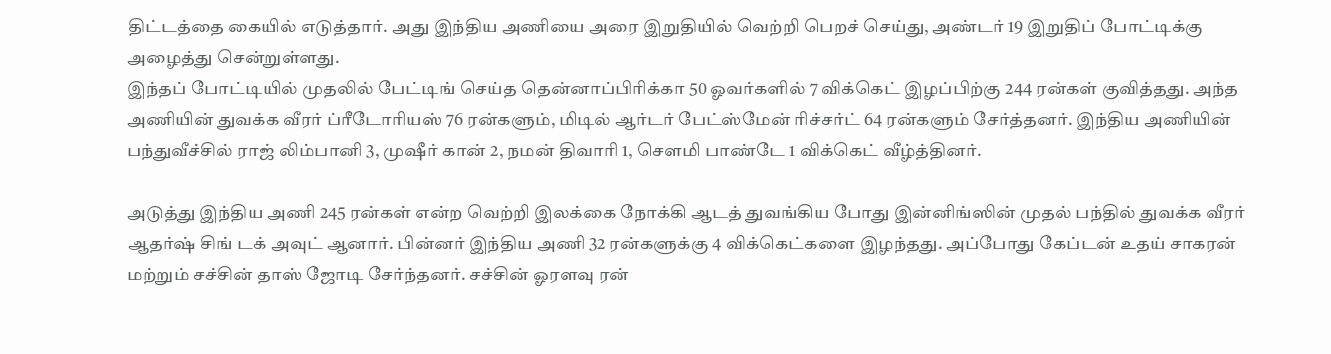திட்டத்தை கையில் எடுத்தார். அது இந்திய அணியை அரை இறுதியில் வெற்றி பெறச் செய்து, அண்டர் 19 இறுதிப் போட்டிக்கு அழைத்து சென்றுள்ளது.
இந்தப் போட்டியில் முதலில் பேட்டிங் செய்த தென்னாப்பிரிக்கா 50 ஓவர்களில் 7 விக்கெட் இழப்பிற்கு 244 ரன்கள் குவித்தது. அந்த அணியின் துவக்க வீரர் ப்ரீடோரியஸ் 76 ரன்களும், மிடில் ஆர்டர் பேட்ஸ்மேன் ரிச்சர்ட் 64 ரன்களும் சேர்த்தனர். இந்திய அணியின் பந்துவீச்சில் ராஜ் லிம்பானி 3, முஷீர் கான் 2, நமன் திவாரி 1, சௌமி பாண்டே 1 விக்கெட் வீழ்த்தினர்.

அடுத்து இந்திய அணி 245 ரன்கள் என்ற வெற்றி இலக்கை நோக்கி ஆடத் துவங்கிய போது இன்னிங்ஸின் முதல் பந்தில் துவக்க வீரர் ஆதர்ஷ் சிங் டக் அவுட் ஆனார். பின்னர் இந்திய அணி 32 ரன்களுக்கு 4 விக்கெட்களை இழந்தது. அப்போது கேப்டன் உதய் சாகரன் மற்றும் சச்சின் தாஸ் ஜோடி சேர்ந்தனர். சச்சின் ஓரளவு ரன்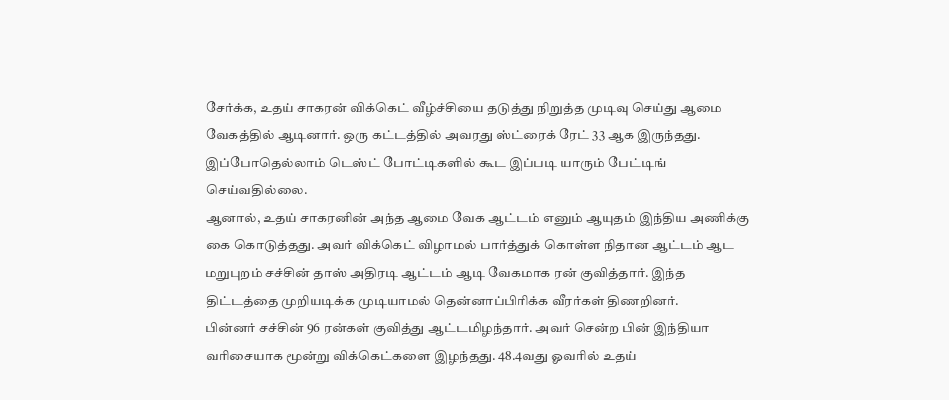சேர்க்க, உதய் சாகரன் விக்கெட் வீழ்ச்சியை தடுத்து நிறுத்த முடிவு செய்து ஆமை வேகத்தில் ஆடினார். ஒரு கட்டத்தில் அவரது ஸ்ட்ரைக் ரேட் 33 ஆக இருந்தது. இப்போதெல்லாம் டெஸ்ட் போட்டிகளில் கூட இப்படி யாரும் பேட்டிங் செய்வதில்லை.
ஆனால், உதய் சாகரனின் அந்த ஆமை வேக ஆட்டம் எனும் ஆயுதம் இந்திய அணிக்கு கை கொடுத்தது. அவர் விக்கெட் விழாமல் பார்த்துக் கொள்ள நிதான ஆட்டம் ஆட மறுபுறம் சச்சின் தாஸ் அதிரடி ஆட்டம் ஆடி வேகமாக ரன் குவித்தார். இந்த திட்டத்தை முறியடிக்க முடியாமல் தென்னாப்பிரிக்க வீரர்கள் திணறினர்.
பின்னர் சச்சின் 96 ரன்கள் குவித்து ஆட்டமிழந்தார். அவர் சென்ற பின் இந்தியா வரிசையாக மூன்று விக்கெட்களை இழந்தது. 48.4வது ஓவரில் உதய்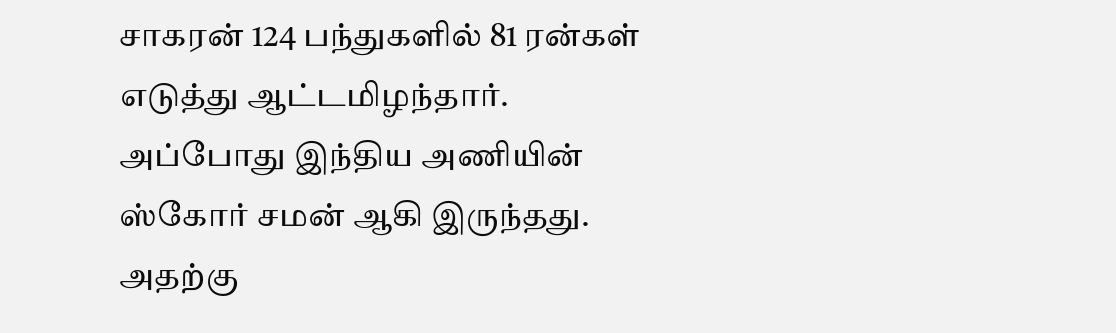சாகரன் 124 பந்துகளில் 81 ரன்கள் எடுத்து ஆட்டமிழந்தார். அப்போது இந்திய அணியின் ஸ்கோர் சமன் ஆகி இருந்தது. அதற்கு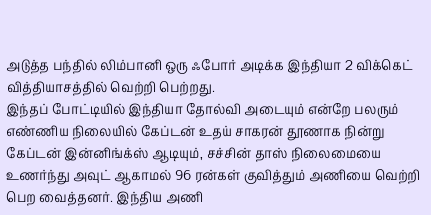அடுத்த பந்தில் லிம்பானி ஒரு ஃபோர் அடிக்க இந்தியா 2 விக்கெட் வித்தியாசத்தில் வெற்றி பெற்றது.
இந்தப் போட்டியில் இந்தியா தோல்வி அடையும் என்றே பலரும் எண்ணிய நிலையில் கேப்டன் உதய் சாகரன் தூணாக நின்று கேப்டன் இன்னிங்க்ஸ் ஆடியும், சச்சின் தாஸ் நிலைமையை உணர்ந்து அவுட் ஆகாமல் 96 ரன்கள் குவித்தும் அணியை வெற்றி பெற வைத்தனர். இந்திய அணி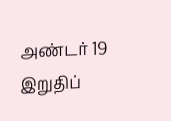அண்டர் 19 இறுதிப்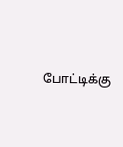போட்டிக்கு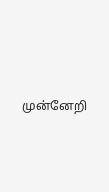முன்னேறி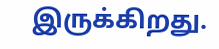இருக்கிறது.